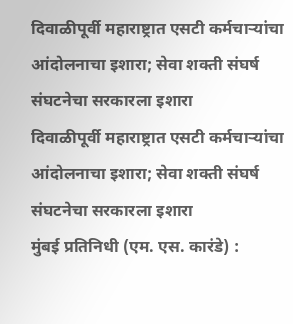दिवाळीपूर्वी महाराष्ट्रात एसटी कर्मचाऱ्यांचा आंदोलनाचा इशारा; सेवा शक्ती संघर्ष संघटनेचा सरकारला इशारा
दिवाळीपूर्वी महाराष्ट्रात एसटी कर्मचाऱ्यांचा आंदोलनाचा इशारा; सेवा शक्ती संघर्ष संघटनेचा सरकारला इशारा
मुंबई प्रतिनिधी (एम. एस. कारंडे) :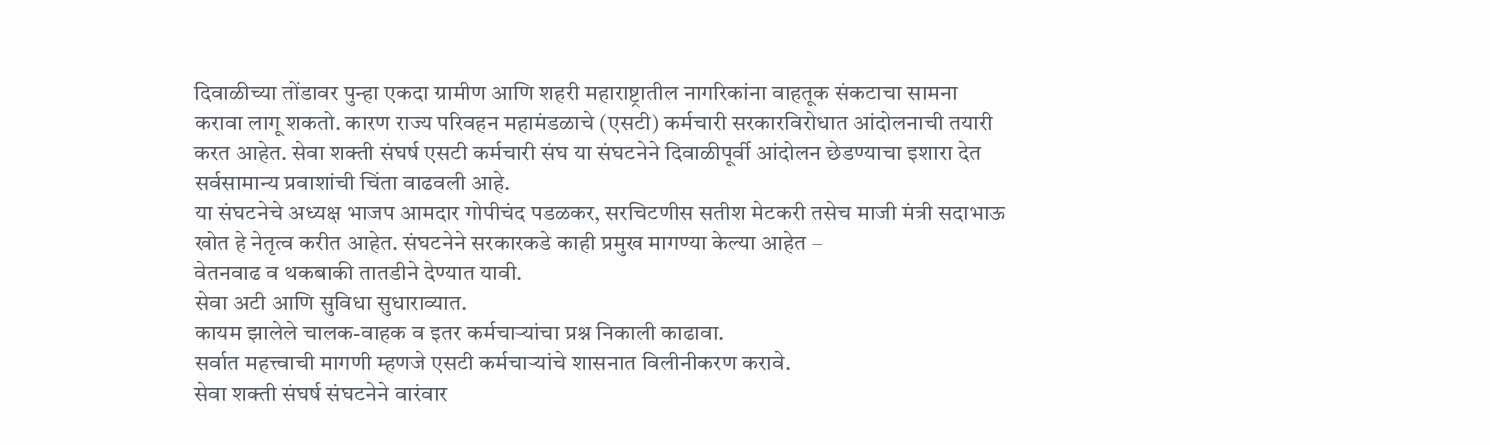दिवाळीच्या तोंडावर पुन्हा एकदा ग्रामीण आणि शहरी महाराष्ट्रातील नागरिकांना वाहतूक संकटाचा सामना करावा लागू शकतो. कारण राज्य परिवहन महामंडळाचे (एसटी) कर्मचारी सरकारविरोधात आंदोलनाची तयारी करत आहेत. सेवा शक्ती संघर्ष एसटी कर्मचारी संघ या संघटनेने दिवाळीपूर्वी आंदोलन छेडण्याचा इशारा देत सर्वसामान्य प्रवाशांची चिंता वाढवली आहे.
या संघटनेचे अध्यक्ष भाजप आमदार गोपीचंद पडळकर, सरचिटणीस सतीश मेटकरी तसेच माजी मंत्री सदाभाऊ खोत हे नेतृत्व करीत आहेत. संघटनेने सरकारकडे काही प्रमुख मागण्या केल्या आहेत –
वेतनवाढ व थकबाकी तातडीने देण्यात यावी.
सेवा अटी आणि सुविधा सुधाराव्यात.
कायम झालेले चालक-वाहक व इतर कर्मचाऱ्यांचा प्रश्न निकाली काढावा.
सर्वात महत्त्वाची मागणी म्हणजे एसटी कर्मचाऱ्यांचे शासनात विलीनीकरण करावे.
सेवा शक्ती संघर्ष संघटनेने वारंवार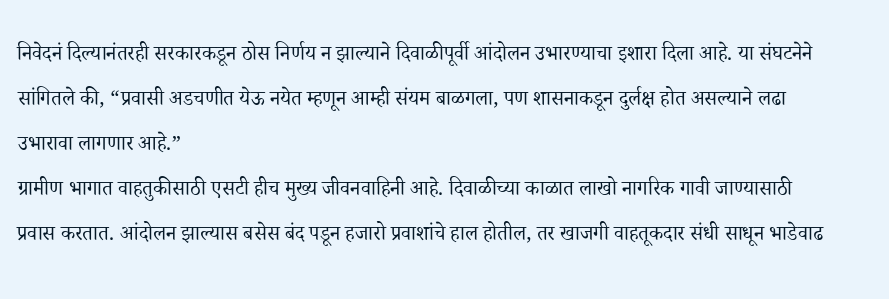निवेदनं दिल्यानंतरही सरकारकडून ठोस निर्णय न झाल्याने दिवाळीपूर्वी आंदोलन उभारण्याचा इशारा दिला आहे. या संघटनेने सांगितले की, “प्रवासी अडचणीत येऊ नयेत म्हणून आम्ही संयम बाळगला, पण शासनाकडून दुर्लक्ष होत असल्याने लढा उभारावा लागणार आहे.”
ग्रामीण भागात वाहतुकीसाठी एसटी हीच मुख्य जीवनवाहिनी आहे. दिवाळीच्या काळात लाखो नागरिक गावी जाण्यासाठी प्रवास करतात. आंदोलन झाल्यास बसेस बंद पडून हजारो प्रवाशांचे हाल होतील, तर खाजगी वाहतूकदार संधी साधून भाडेवाढ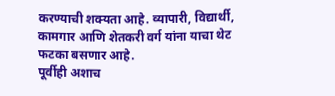करण्याची शक्यता आहे. व्यापारी, विद्यार्थी, कामगार आणि शेतकरी वर्ग यांना याचा थेट फटका बसणार आहे.
पूर्वीही अशाच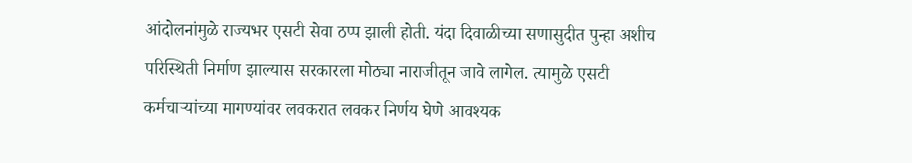आंदोलनांमुळे राज्यभर एसटी सेवा ठप्प झाली होती. यंदा दिवाळीच्या सणासुदीत पुन्हा अशीच परिस्थिती निर्माण झाल्यास सरकारला मोठ्या नाराजीतून जावे लागेल. त्यामुळे एसटी कर्मचाऱ्यांच्या मागण्यांवर लवकरात लवकर निर्णय घेणे आवश्यक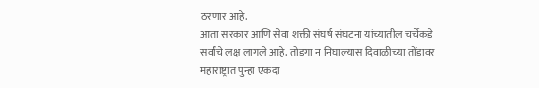ठरणार आहे.
आता सरकार आणि सेवा शक्ती संघर्ष संघटना यांच्यातील चर्चेकडे सर्वांचे लक्ष लागले आहे. तोडगा न निघाल्यास दिवाळीच्या तोंडावर महाराष्ट्रात पुन्हा एकदा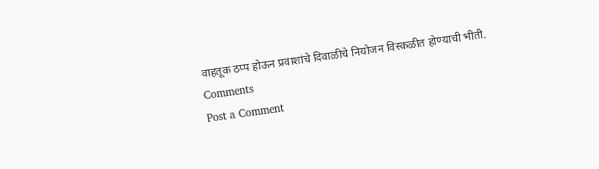वाहतूक ठप्प होऊन प्रवाशांचे दिवाळीचे नियोजन विस्कळीत होण्याची भीती.
Comments
Post a Comment